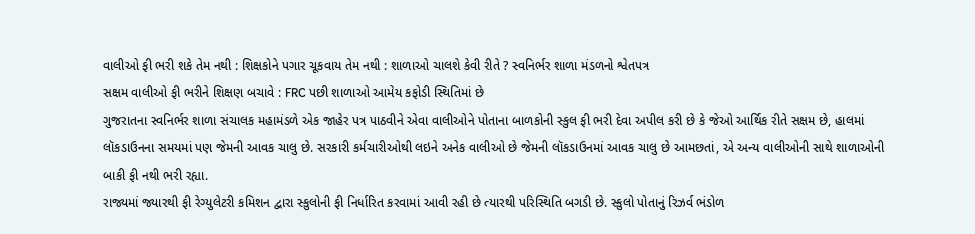વાલીઓ ફી ભરી શકે તેમ નથી : શિક્ષકોને પગાર ચૂકવાય તેમ નથી : શાળાઓ ચાલશે કેવી રીતે ? સ્વનિર્ભર શાળા મંડળનો શ્વેતપત્ર
સક્ષમ વાલીઓ ફી ભરીને શિક્ષણ બચાવે : FRC પછી શાળાઓ આમેય કફોડી સ્થિતિમાં છે
ગુજરાતના સ્વનિર્ભર શાળા સંચાલક મહામંડળે એક જાહેર પત્ર પાઠવીને એવા વાલીઓને પોતાના બાળકોની સ્કુલ ફી ભરી દેવા અપીલ કરી છે કે જેઓ આર્થિક રીતે સક્ષમ છે, હાલમાં લૉકડાઉનના સમયમાં પણ જેમની આવક ચાલુ છે. સરકારી કર્મચારીઓથી લઇને અનેક વાલીઓ છે જેમની લૉકડાઉનમાં આવક ચાલુ છે આમછતાં, એ અન્ય વાલીઓની સાથે શાળાઓની બાકી ફી નથી ભરી રહ્યા.
રાજ્યમાં જ્યારથી ફી રેગ્યુલેટરી કમિશન દ્વારા સ્કુલોની ફી નિર્ધારિત કરવામાં આવી રહી છે ત્યારથી પરિસ્થિતિ બગડી છે. સ્કુલો પોતાનું રિઝર્વ ભંડોળ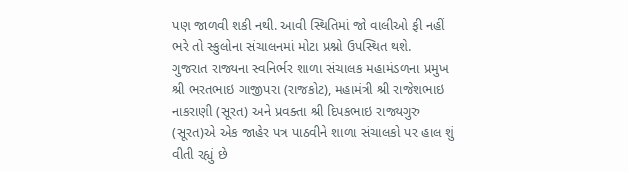પણ જાળવી શકી નથી. આવી સ્થિતિમાં જો વાલીઓ ફી નહીં ભરે તો સ્કુલોના સંચાલનમાં મોટા પ્રશ્નો ઉપસ્થિત થશે.
ગુજરાત રાજ્યના સ્વનિર્ભર શાળા સંચાલક મહામંડળના પ્રમુખ શ્રી ભરતભાઇ ગાજીપરા (રાજકોટ), મહામંત્રી શ્રી રાજેશભાઇ નાકરાણી (સૂરત) અને પ્રવક્તા શ્રી દિપકભાઇ રાજ્યગુરુ (સૂરત)એ એક જાહેર પત્ર પાઠવીને શાળા સંચાલકો પર હાલ શું વીતી રહ્યું છે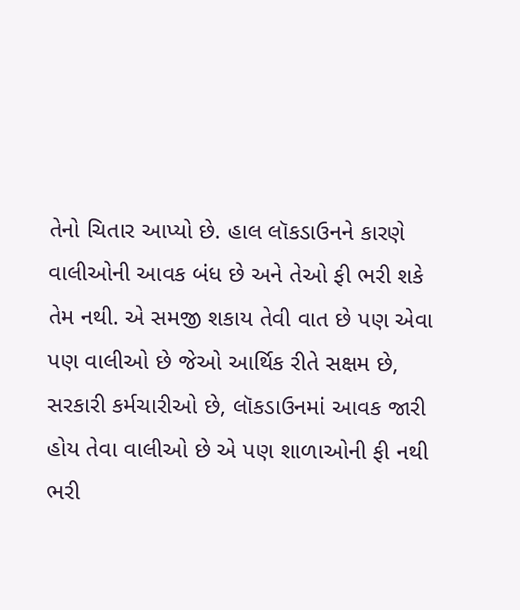તેનો ચિતાર આપ્યો છે. હાલ લૉકડાઉનને કારણે વાલીઓની આવક બંધ છે અને તેઓ ફી ભરી શકે તેમ નથી. એ સમજી શકાય તેવી વાત છે પણ એવા પણ વાલીઓ છે જેઓ આર્થિક રીતે સક્ષમ છે, સરકારી કર્મચારીઓ છે, લૉકડાઉનમાં આવક જારી હોય તેવા વાલીઓ છે એ પણ શાળાઓની ફી નથી ભરી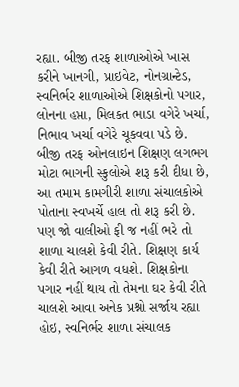રહ્યા. બીજી તરફ શાળાઓએ ખાસ કરીને ખાનગી, પ્રાઇવેટ, નોનગ્રાન્ટેડ, સ્વનિર્ભર શાળાઓએ શિક્ષકોનો પગાર, લોનના હપ્તા, મિલકત ભાડા વગેરે ખર્ચા, નિભાવ ખર્ચા વગેરે ચૂકવવા પડે છે. બીજી તરફ ઓનલાઇન શિક્ષણ લગભગ મોટા ભાગની સ્કુલોએ શરૂ કરી દીધા છે, આ તમામ કામગીરી શાળા સંચાલકોએ પોતાના સ્વખર્ચે હાલ તો શરૂ કરી છે. પણ જો વાલીઓ ફી જ નહીં ભરે તો શાળા ચાલશે કેવી રીતે. શિક્ષણ કાર્ય કેવી રીતે આગળ વધશે. શિક્ષકોના પગાર નહીં થાય તો તેમના ઘર કેવી રીતે ચાલશે આવા અનેક પ્રશ્નો સર્જાય રહ્યા હોઇ, સ્વનિર્ભર શાળા સંચાલક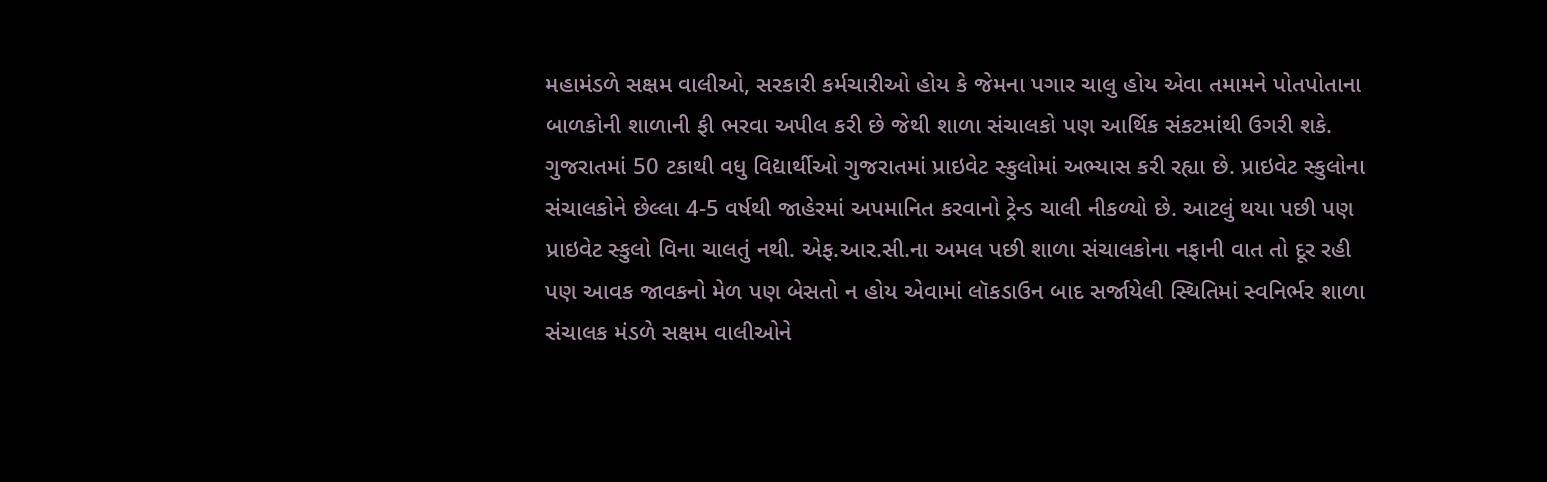મહામંડળે સક્ષમ વાલીઓ, સરકારી કર્મચારીઓ હોય કે જેમના પગાર ચાલુ હોય એવા તમામને પોતપોતાના બાળકોની શાળાની ફી ભરવા અપીલ કરી છે જેથી શાળા સંચાલકો પણ આર્થિક સંકટમાંથી ઉગરી શકે.
ગુજરાતમાં 50 ટકાથી વધુ વિદ્યાર્થીઓ ગુજરાતમાં પ્રાઇવેટ સ્કુલોમાં અભ્યાસ કરી રહ્યા છે. પ્રાઇવેટ સ્કુલોના સંચાલકોને છેલ્લા 4-5 વર્ષથી જાહેરમાં અપમાનિત કરવાનો ટ્રેન્ડ ચાલી નીકળ્યો છે. આટલું થયા પછી પણ પ્રાઇવેટ સ્કુલો વિના ચાલતું નથી. એફ.આર.સી.ના અમલ પછી શાળા સંચાલકોના નફાની વાત તો દૂર રહી પણ આવક જાવકનો મેળ પણ બેસતો ન હોય એવામાં લૉકડાઉન બાદ સર્જાયેલી સ્થિતિમાં સ્વનિર્ભર શાળા સંચાલક મંડળે સક્ષમ વાલીઓને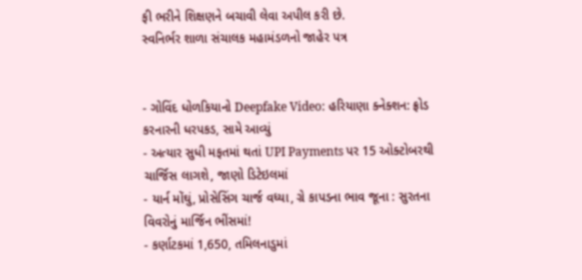ફી ભરીને શિક્ષણને બચાવી લેવા અપીલ કરી છે.
સ્વનિર્ભર શાળા સંચાલક મહામંડળનો જાહેર પત્ર


- ગોવિંદ ધોળકિયાનો Deepfake Video: હરિયાણા ક્નેક્શન: ફ્રોડ કરનારની ધરપકડ, સામે આવ્યું
- અત્યાર સુધી મફતમાં થતાં UPI Payments પર 15 ઓક્ટોબરથી ચાર્જિસ લાગશે, જાણો ડિટેઇલમાં
- યાર્ન મોંઘું, પ્રોસેસિંગ ચાર્જ વધ્યા, ગ્રે કાપડના ભાવ જૂના : સુરતના વિવરોનું માર્જિન ભીંસમાં!
- કર્ણાટકમાં 1,650, તમિલનાડુમાં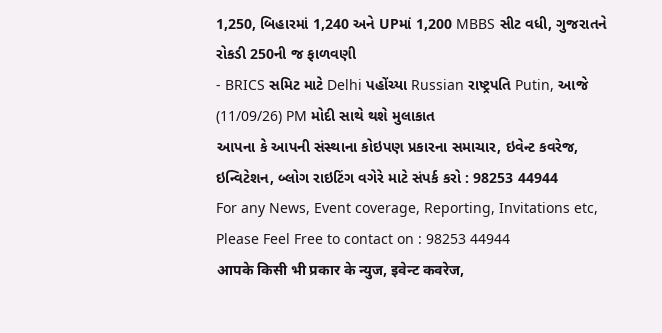1,250, બિહારમાં 1,240 અને UPમાં 1,200 MBBS સીટ વધી, ગુજરાતને રોકડી 250ની જ ફાળવણી
- BRICS સમિટ માટે Delhi પહોંચ્યા Russian રાષ્ટ્રપતિ Putin, આજે (11/09/26) PM મોદી સાથે થશે મુલાકાત
આપના કે આપની સંસ્થાના કોઇપણ પ્રકારના સમાચાર, ઇવેન્ટ કવરેજ, ઇન્વિટેશન, બ્લોગ રાઇટિંગ વગેરે માટે સંપર્ક કરો : 98253 44944
For any News, Event coverage, Reporting, Invitations etc, Please Feel Free to contact on : 98253 44944
आपके किसी भी प्रकार के न्युज, इवेन्ट कवरेज,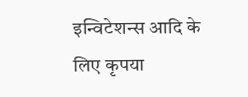इन्विटेशन्स आदि के लिए कृपया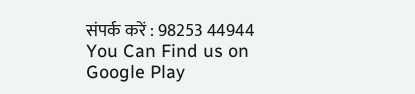संपर्क करें : 98253 44944
You Can Find us on Google Play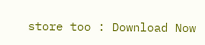store too : Download Now